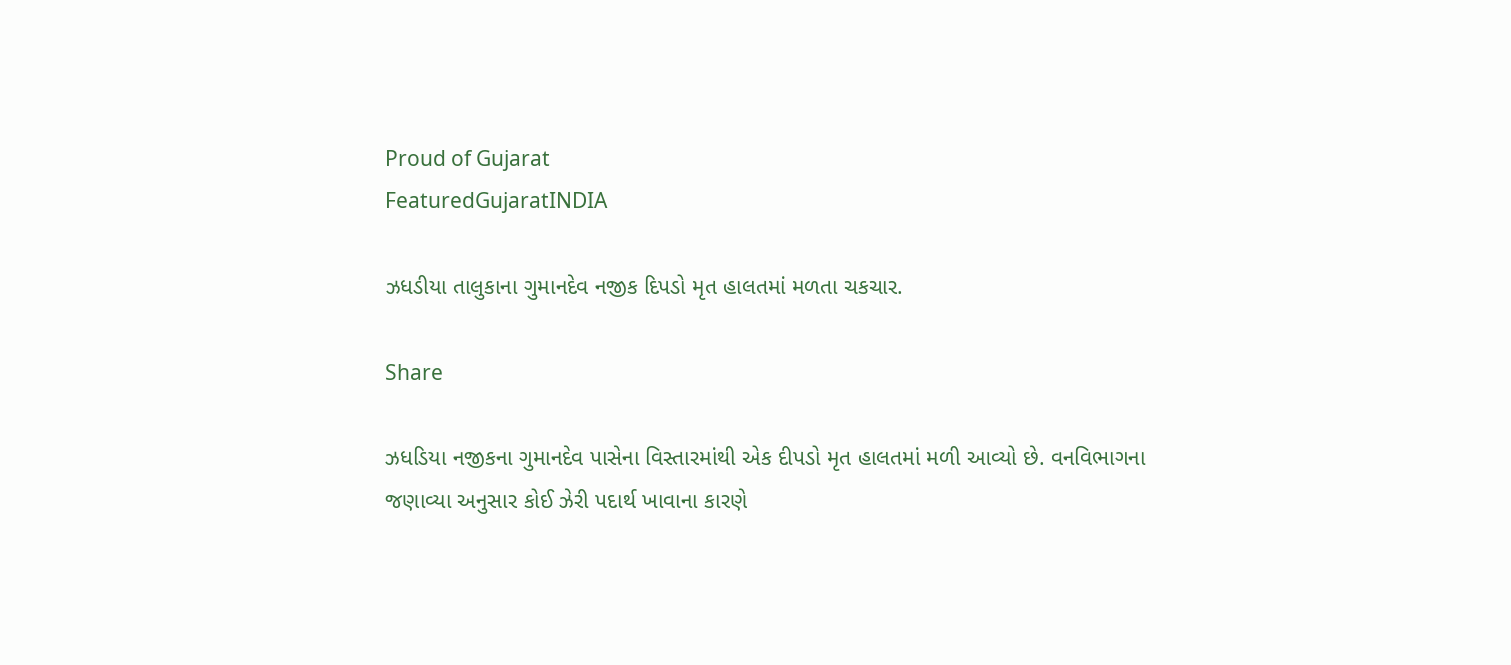Proud of Gujarat
FeaturedGujaratINDIA

ઝધડીયા તાલુકાના ગુમાનદેવ નજીક દિપડો મૃત હાલતમાં મળતા ચકચાર.

Share

ઝધડિયા નજીકના ગુમાનદેવ પાસેના વિસ્તારમાંથી એક દીપડો મૃત હાલતમાં મળી આવ્યો છે. વનવિભાગના જણાવ્યા અનુસાર કોઈ ઝેરી પદાર્થ ખાવાના કારણે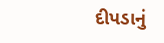દીપડાનું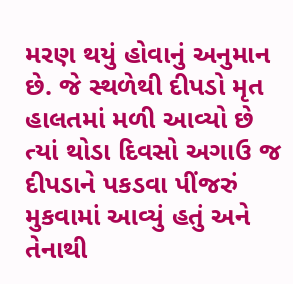મરણ થયું હોવાનું અનુમાન છે. જે સ્થળેથી દીપડો મૃત હાલતમાં મળી આવ્યો છે ત્યાં થોડા દિવસો અગાઉ જ દીપડાને પકડવા પીંજરું મુકવામાં આવ્યું હતું અને તેનાથી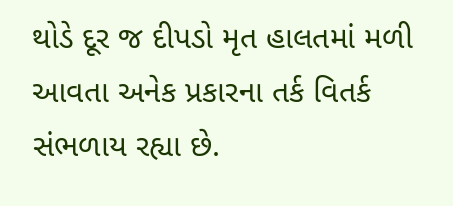થોડે દૂર જ દીપડો મૃત હાલતમાં મળી આવતા અનેક પ્રકારના તર્ક વિતર્ક સંભળાય રહ્યા છે.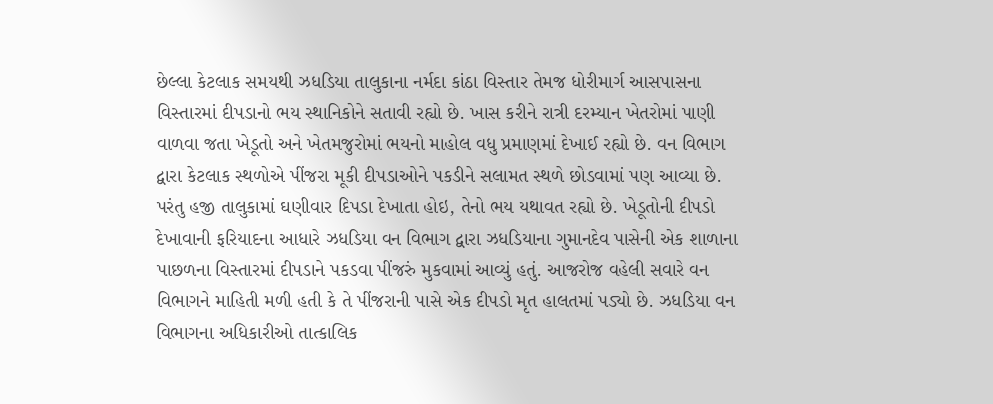છેલ્લા કેટલાક સમયથી ઝધડિયા તાલુકાના નર્મદા કાંઠા વિસ્તાર તેમજ ધોરીમાર્ગ આસપાસના વિસ્તારમાં દીપડાનો ભય સ્થાનિકોને સતાવી રહ્યો છે. ખાસ કરીને રાત્રી દરમ્યાન ખેતરોમાં પાણી વાળવા જતા ખેડૂતો અને ખેતમજુરોમાં ભયનો માહોલ વધુ પ્રમાણમાં દેખાઈ રહ્યો છે. વન વિભાગ દ્વારા કેટલાક સ્થળોએ પીંજરા મૂકી દીપડાઓને પકડીને સલામત સ્થળે છોડવામાં પણ આવ્યા છે. પરંતુ હજી તાલુકામાં ઘણીવાર દિપડા દેખાતા હોઇ, તેનો ભય યથાવત રહ્યો છે. ખેડૂતોની દીપડો દેખાવાની ફરિયાદના આધારે ઝધડિયા વન વિભાગ દ્વારા ઝધડિયાના ગુમાનદેવ પાસેની એક શાળાના પાછળના વિસ્તારમાં દીપડાને પકડવા પીંજરું મુકવામાં આવ્યું હતું. આજરોજ વહેલી સવારે વન વિભાગને માહિતી મળી હતી કે તે પીંજરાની પાસે એક દીપડો મૃત હાલતમાં પડ્યો છે. ઝધડિયા વન વિભાગના અધિકારીઓ તાત્કાલિક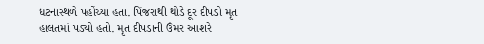ધટનાસ્થળે પહોંચ્યા હતા. પિંજરાથી થોડે દૂર દીપડો મૃત હાલતમાં પડ્યો હતો. મૃત દીપડાની ઉંમર આશરે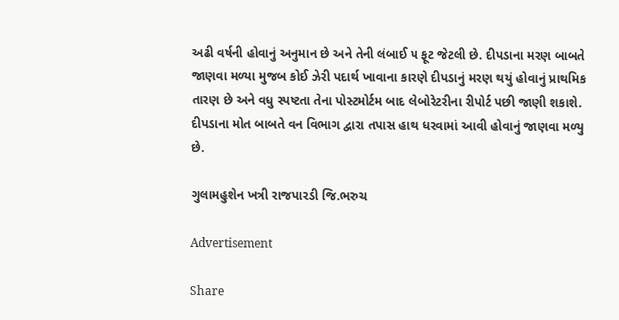અઢી વર્ષની હોવાનું અનુમાન છે અને તેની લંબાઈ ૫ ફૂટ જેટલી છે. દીપડાના મરણ બાબતે જાણવા મળ્યા મુજબ કોઈ ઝેરી પદાર્થ ખાવાના કારણે દીપડાનું મરણ થયું હોવાનું પ્રાથમિક તારણ છે અને વધુ સ્પષ્ટતા તેના પોસ્ટમોર્ટમ બાદ લેબોરેટરીના રીપોર્ટ પછી જાણી શકાશે. દીપડાના મોત બાબતે વન વિભાગ દ્વારા તપાસ હાથ ધરવામાં આવી હોવાનું જાણવા મળ્યુ છે.

ગુલામહુશેન ખત્રી રાજપારડી જિ.ભરુચ

Advertisement

Share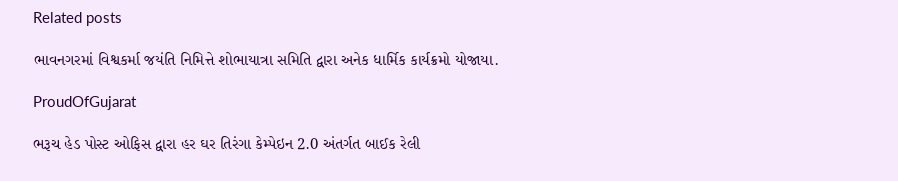Related posts

ભાવનગરમાં વિશ્વકર્મા જયંતિ નિમિત્તે શોભાયાત્રા સમિતિ દ્વારા અનેક ધાર્મિક કાર્યક્રમો યોજાયા.

ProudOfGujarat

ભરૂચ હેડ પોસ્ટ ઓફિસ દ્વારા હર ઘર તિરંગા કેમ્પેઇન 2.0 અંતર્ગત બાઈક રેલી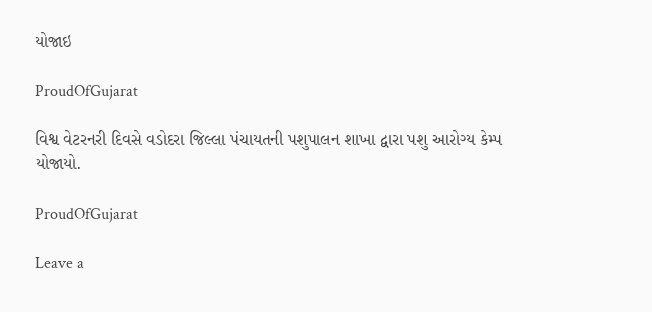યોજાઇ

ProudOfGujarat

વિશ્વ વેટરનરી દિવસે વડોદરા જિલ્લા પંચાયતની પશુપાલન શાખા દ્વારા પશુ આરોગ્ય કેમ્પ યોજાયો.

ProudOfGujarat

Leave a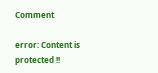Comment

error: Content is protected !!